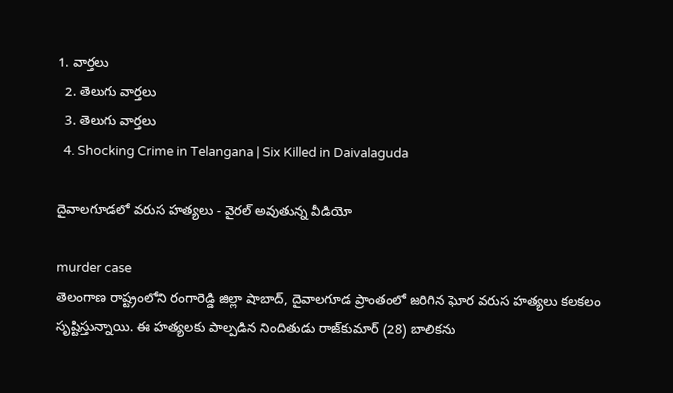1. వార్తలు
  2. తెలుగు వార్తలు
  3. తెలుగు వార్తలు
  4. Shocking Crime in Telangana | Six Killed in Daivalaguda

దైవాలగూడలో వరుస హత్యలు - వైరల్ అవుతున్న వీడియో

murder case
తెలంగాణ రాష్ట్రంలోని రంగారెడ్డి జిల్లా షాబాద్, దైవాలగూడ ప్రాంతంలో జరిగిన ఘోర వరుస హత్యలు కలకలం సృష్టిస్తున్నాయి. ఈ హత్యలకు పాల్పడిన నిందితుడు రాజ్‌కుమార్ (28) బాలికను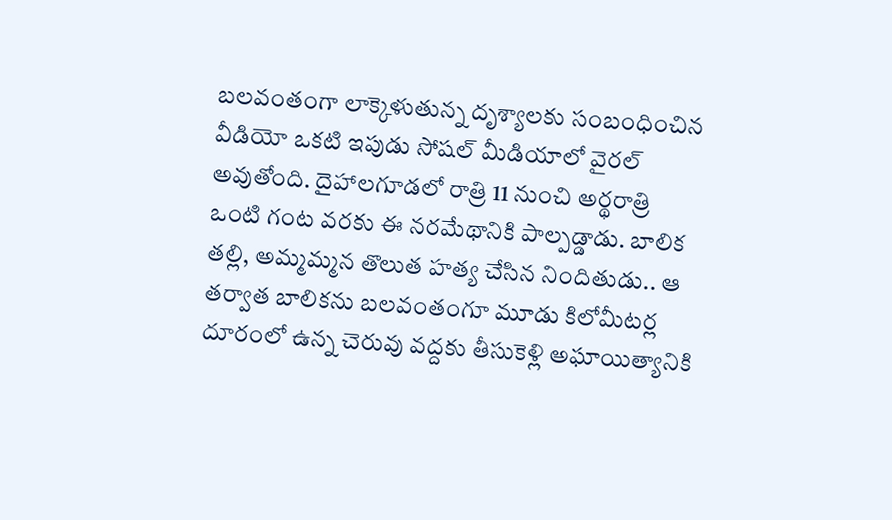బలవంతంగా లాక్కెళుతున్న దృశ్యాలకు సంబంధించిన వీడియో ఒకటి ఇపుడు సోషల్ మీడియాలో వైరల్ అవుతోంది. దైహాలగూడలో రాత్రి 11 నుంచి అర్థరాత్రి ఒంటి గంట వరకు ఈ నరమేథానికి పాల్పడ్డాడు. బాలిక తల్లి, అమ్మమ్మన తొలుత హత్య చేసిన నిందితుడు.. ఆ తర్వాత బాలికను బలవంతంగూ మూడు కిలోమీటర్ల దూరంలో ఉన్న చెరువు వద్దకు తీసుకెళ్లి అఘాయిత్యానికి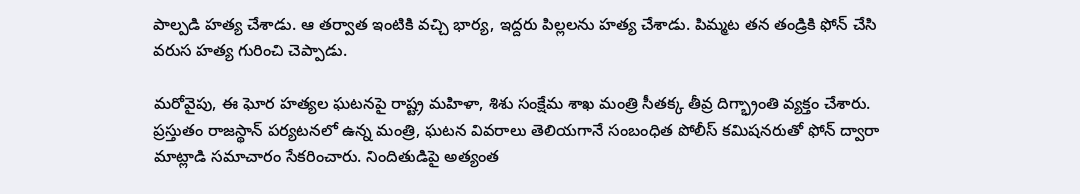పాల్పడి హత్య చేశాడు. ఆ తర్వాత ఇంటికి వచ్చి భార్య, ఇద్దరు పిల్లలను హత్య చేశాడు. పిమ్మట తన తండ్రికి ఫోన్ చేసి వరుస హత్య గురించి చెప్పాడు.

మరోవైపు, ఈ ఘోర హత్యల ఘటనపై రాష్ట్ర మహిళా, శిశు సంక్షేమ శాఖ మంత్రి సీతక్క తీవ్ర దిగ్భ్రాంతి వ్యక్తం చేశారు. ప్రస్తుతం రాజస్థాన్ పర్యటనలో ఉన్న మంత్రి, ఘటన వివరాలు తెలియగానే సంబంధిత పోలీస్ కమిషనరుతో ఫోన్ ద్వారా మాట్లాడి సమాచారం సేకరించారు. నిందితుడిపై అత్యంత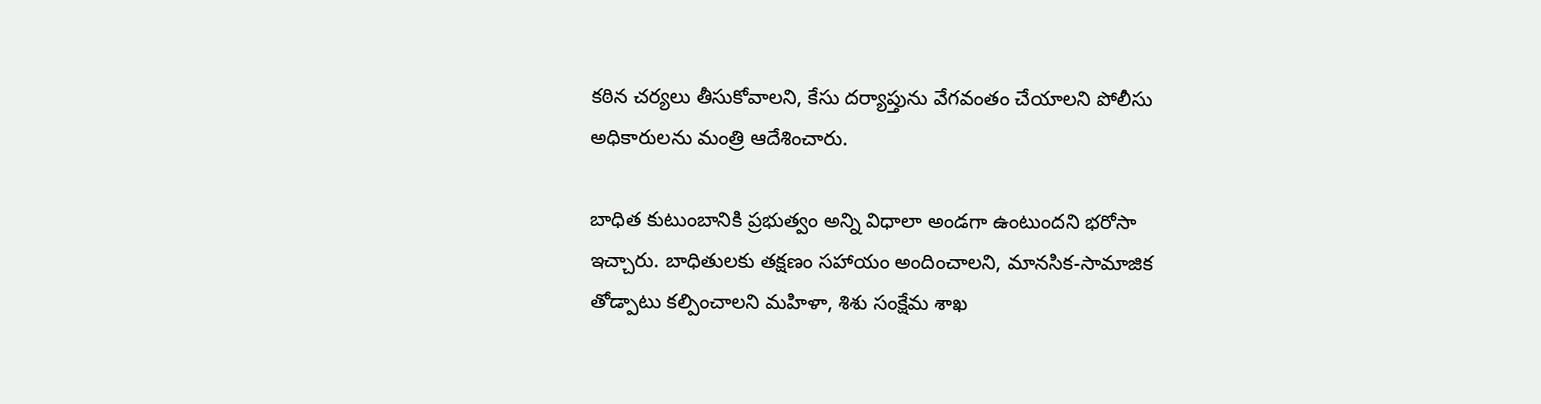కఠిన చర్యలు తీసుకోవాలని, కేసు దర్యాప్తును వేగవంతం చేయాలని పోలీసు అధికారులను మంత్రి ఆదేశించారు.

బాధిత కుటుంబానికి ప్రభుత్వం అన్ని విధాలా అండగా ఉంటుందని భరోసా ఇచ్చారు. బాధితులకు తక్షణం సహాయం అందించాలని, మానసిక-సామాజిక తోడ్పాటు కల్పించాలని మహిళా, శిశు సంక్షేమ శాఖ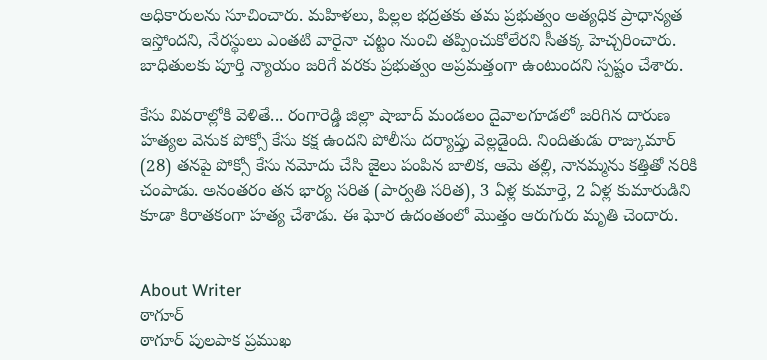అధికారులను సూచించారు. మహిళలు, పిల్లల భద్రతకు తమ ప్రభుత్వం అత్యధిక ప్రాధాన్యత ఇస్తోందని, నేరస్థులు ఎంతటి వారైనా చట్టం నుంచి తప్పించుకోలేరని సీతక్క హెచ్చరించారు. బాధితులకు పూర్తి న్యాయం జరిగే వరకు ప్రభుత్వం అప్రమత్తంగా ఉంటుందని స్పష్టం చేశారు.

కేసు వివరాల్లోకి వెళితే... రంగారెడ్డి జిల్లా షాబాద్ మండలం దైవాలగూడలో జరిగిన దారుణ హత్యల వెనుక పోక్సో కేసు కక్ష ఉందని పోలీసు దర్యాప్తు వెల్లడైంది. నిందితుడు రాజ్కుమార్ (28) తనపై పోక్సో కేసు నమోదు చేసి జైలు పంపిన బాలిక, ఆమె తల్లి, నానమ్మను కత్తితో నరికి చంపాడు. అనంతరం తన భార్య సరిత (పార్వతి సరిత), 3 ఏళ్ల కుమార్తె, 2 ఏళ్ల కుమారుడిని కూడా కిరాతకంగా హత్య చేశాడు. ఈ ఘోర ఉదంతంలో మొత్తం ఆరుగురు మృతి చెందారు.


About Writer
ఠాగూర్
ఠాగూర్ పులపాక ప్రముఖ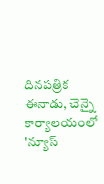దినపత్రిక ఈనాడు, చెన్నై కార్యాలయంలో 'న్యూస్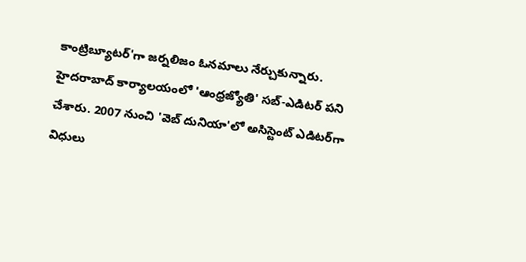కాంట్రిబ్యూటర్‌'గా జర్నలిజం ఓనమాలు నేర్చుకున్నారు. హైదరాబాద్ కార్యాలయంలో 'ఆంధ్రజ్యోతి' సబ్-ఎడిటర్ పని చేశారు. 2007 నుంచి 'వెబ్ దునియా'లో అసిస్టెంట్ ఎడిటర్‌‌గా విధులు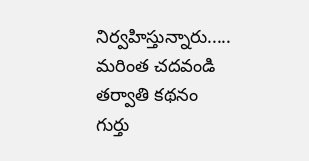నిర్వహిస్తున్నారు..... మరింత చదవండి
తర్వాతి కథనం
గుర్తు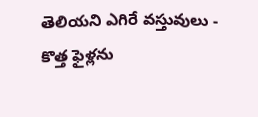తెలియని ఎగిరే వస్తువులు - కొత్త ఫైళ్లను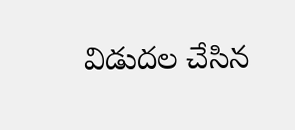విడుదల చేసిన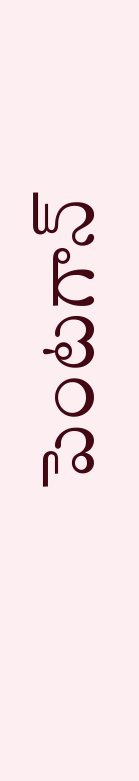పెంటగాన్